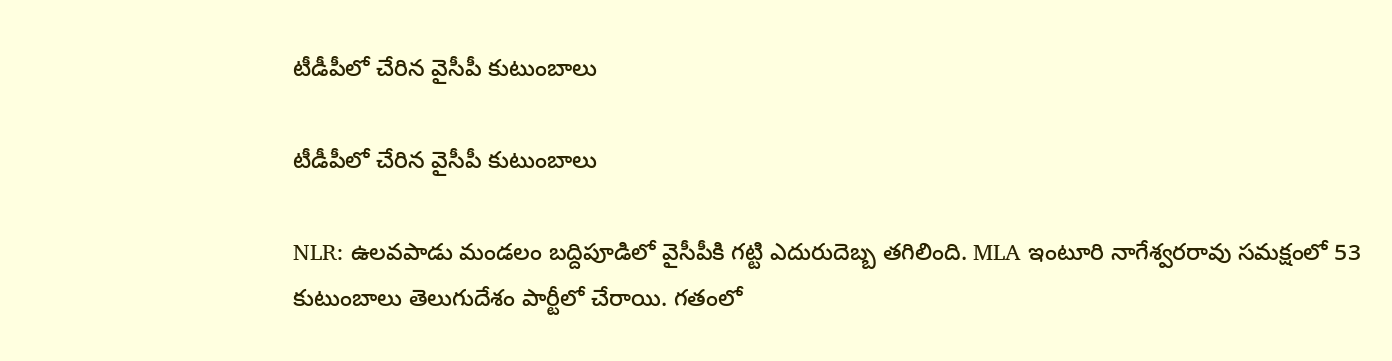టీడీపీలో చేరిన వైసీపీ కుటుంబాలు

టీడీపీలో చేరిన వైసీపీ కుటుంబాలు

NLR: ఉలవపాడు మండలం బద్దిపూడిలో వైసీపీకి గట్టి ఎదురుదెబ్బ తగిలింది. MLA ఇంటూరి నాగేశ్వరరావు సమక్షంలో 53 కుటుంబాలు తెలుగుదేశం పార్టీలో చేరాయి. గతంలో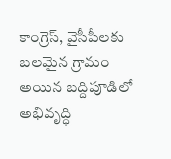కాంగ్రెస్, వైసీపీలకు బలమైన గ్రామం అయిన బద్దిపూడిలో అభివృద్ధి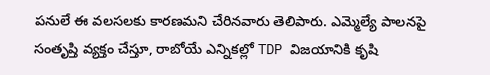పనులే ఈ వలసలకు కారణమని చేరినవారు తెలిపారు. ఎమ్మెల్యే పాలనపై సంతృప్తి వ్యక్తం చేస్తూ, రాబోయే ఎన్నికల్లో TDP విజయానికి కృషి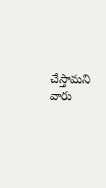చేస్తామని వారు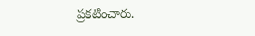ప్రకటించారు.